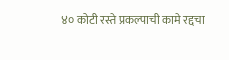४० कोटी रस्ते प्रकल्पाची कामे रद्दचा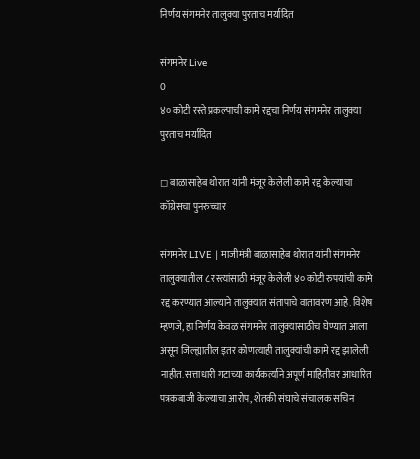निर्णय संगमनेर तालुक्या पुरताच मर्यादित

संगमनेर Live
0
४० कोटी रस्ते प्रकल्पाची कामे रद्दचा निर्णय संगमनेर तालुक्या पुरताच मर्यादित

◻ बाळासाहेब थोरात यांनी मंजूर केलेली कामे रद्द केल्याचा कॉग्रेसचा पुनरुच्चार

संगमनेर LIVE | माजीमंत्री बाळासाहेब थोरात यांनी संगमनेर तालुक्यातील ८ रस्त्यांसाठी मंजूर केलेली ४० कोटी रुपयांची कामे रद्द करण्यात आल्याने तालुक्यात संतापाचे वातावरण आहे. विशेष म्हणजे, हा निर्णय केवळ संगमनेर तालुक्यासाठीच घेण्यात आला असून जिल्ह्यातील इतर कोणत्याही तालुक्यांची कामे रद्द झालेली नाहीत. सत्ताधारी गटाच्या कार्यकर्त्याने अपूर्ण माहितीवर आधारित पत्रकबाजी केल्याचा आरोप, शेतकी संघाचे संचालक सचिन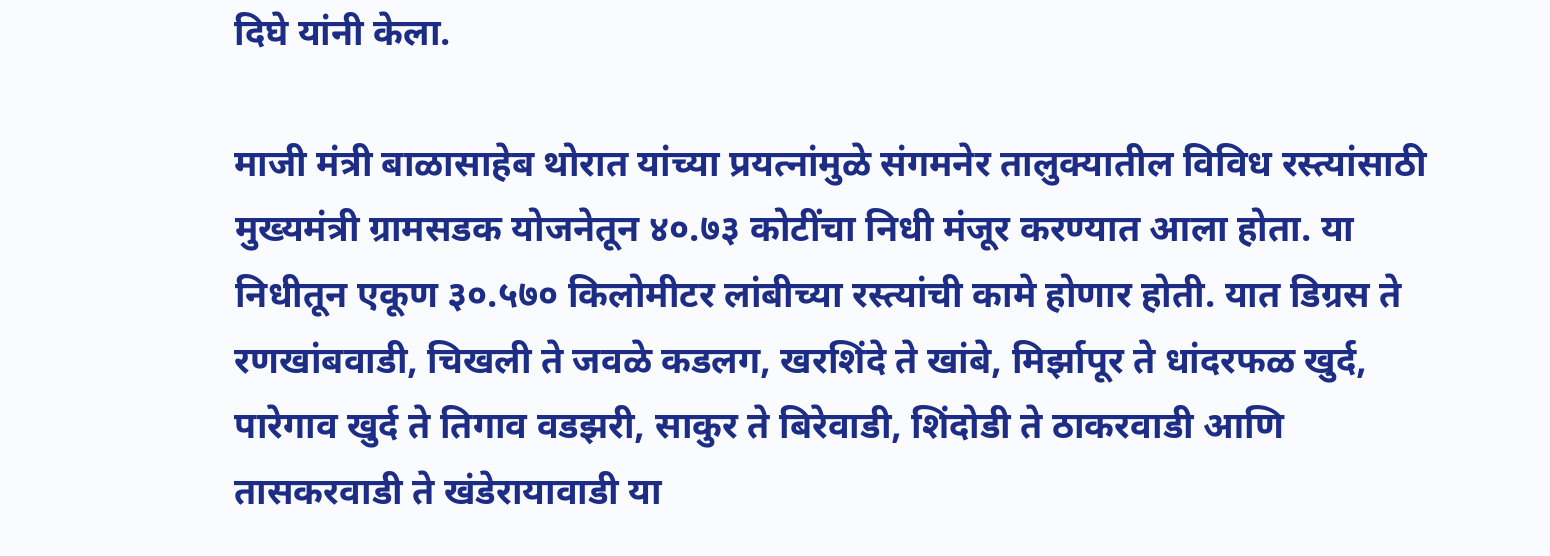दिघे यांनी केला.

माजी मंत्री बाळासाहेब थोरात यांच्या प्रयत्नांमुळे संगमनेर तालुक्यातील विविध रस्त्यांसाठी मुख्यमंत्री ग्रामसडक योजनेतून ४०.७३ कोटींचा निधी मंजूर करण्यात आला होता. या निधीतून एकूण ३०.५७० किलोमीटर लांबीच्या रस्त्यांची कामे होणार होती. यात डिग्रस ते रणखांबवाडी, चिखली ते जवळे कडलग, खरशिंदे ते खांबे, मिर्झापूर ते धांदरफळ खुर्द, पारेगाव खुर्द ते तिगाव वडझरी, साकुर ते बिरेवाडी, शिंदोडी ते ठाकरवाडी आणि तासकरवाडी ते खंडेरायावाडी या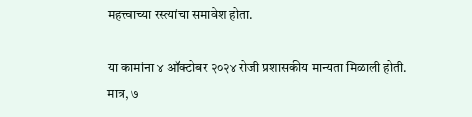महत्त्वाच्या रस्त्यांचा समावेश होता.

या कामांना ४ ऑक्टोबर २०२४ रोजी प्रशासकीय मान्यता मिळाली होती. मात्र, ७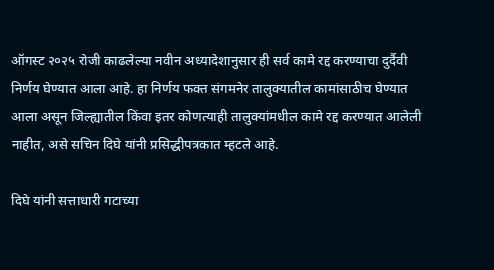ऑगस्ट २०२५ रोजी काढलेल्या नवीन अध्यादेशानुसार ही सर्व कामे रद्द करण्याचा दुर्दैवी निर्णय घेण्यात आला आहे. हा निर्णय फक्त संगमनेर तालुक्यातील कामांसाठीच घेण्यात आला असून जिल्ह्यातील किंवा इतर कोणत्याही तालुक्यांमधील कामे रद्द करण्यात आलेली नाहीत, असे सचिन दिघे यांनी प्रसिद्धीपत्रकात म्हटले आहे.

दिघे यांनी सत्ताधारी गटाच्या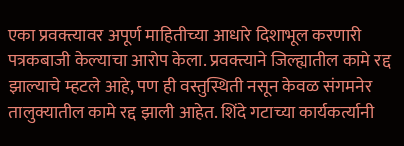एका प्रवक्त्यावर अपूर्ण माहितीच्या आधारे दिशाभूल करणारी पत्रकबाजी केल्याचा आरोप केला. प्रवक्त्याने जिल्ह्यातील कामे रद्द झाल्याचे म्हटले आहे, पण ही वस्तुस्थिती नसून केवळ संगमनेर तालुक्यातील कामे रद्द झाली आहेत. शिंदे गटाच्या कार्यकर्त्यानी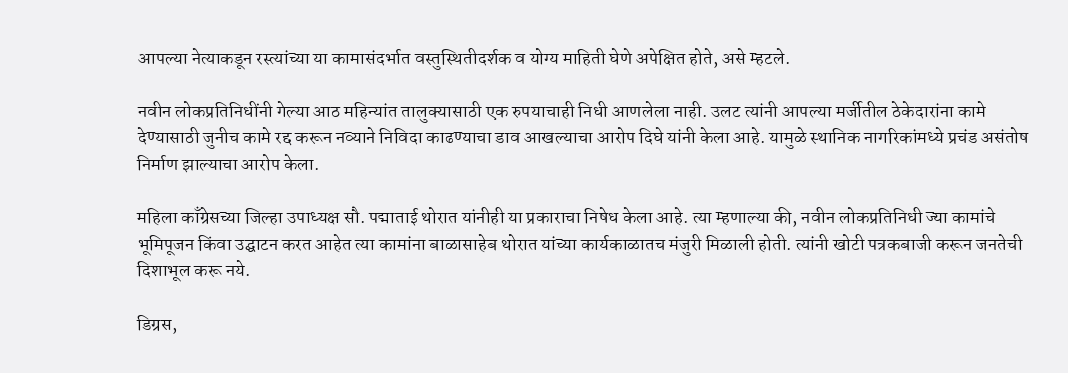आपल्या नेत्याकडून रस्त्यांच्या या कामासंदर्भात वस्तुस्थितीदर्शक व योग्य माहिती घेणे अपेक्षित होते, असे म्हटले.

नवीन लोकप्रतिनिधींनी गेल्या आठ महिन्यांत तालुक्यासाठी एक रुपयाचाही निधी आणलेला नाही. उलट त्यांनी आपल्या मर्जीतील ठेकेदारांना कामे देण्यासाठी जुनीच कामे रद्द करून नव्याने निविदा काढण्याचा डाव आखल्याचा आरोप दिघे यांनी केला आहे. यामुळे स्थानिक नागरिकांमध्ये प्रचंड असंतोष निर्माण झाल्याचा आरोप केला.

महिला काँग्रेसच्या जिल्हा उपाध्यक्ष सौ. पद्माताई थोरात यांनीही या प्रकाराचा निषेध केला आहे. त्या म्हणाल्या की, नवीन लोकप्रतिनिधी ज्या कामांचे भूमिपूजन किंवा उद्घाटन करत आहेत त्या कामांना बाळासाहेब थोरात यांच्या कार्यकाळातच मंजुरी मिळाली होती. त्यांनी खोटी पत्रकबाजी करून जनतेची दिशाभूल करू नये.

डिग्रस,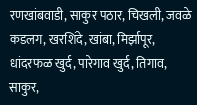रणखांबवाडी, साकुर पठार, चिखली, जवळे कडलग, खरशिंदे, खांबा, मिर्झापूर, धांदरफळ खुर्द, पारेगाव खुर्द, तिगाव, साकुर,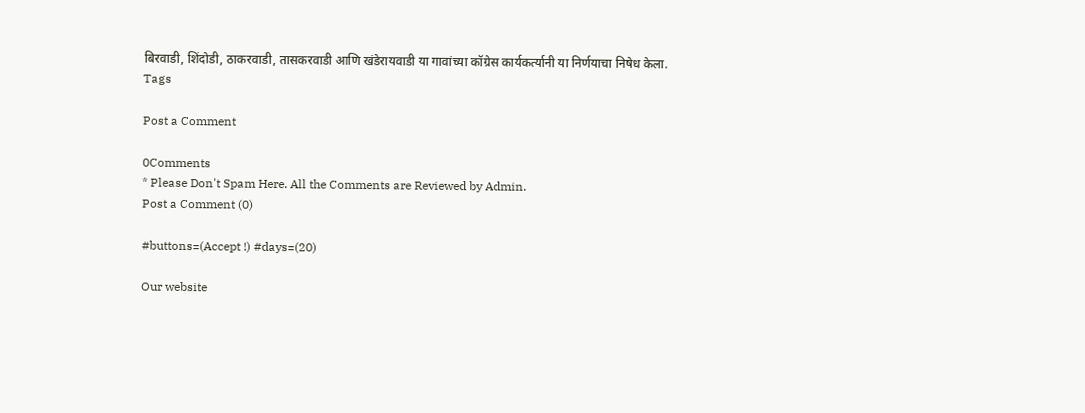बिरवाडी, शिंदोडी, ठाकरवाडी, तासकरवाडी आणि खंडेरायवाडी या गावांच्या कॉग्रेस कार्यकर्त्यानी या निर्णयाचा निषेध केला.
Tags

Post a Comment

0Comments
* Please Don't Spam Here. All the Comments are Reviewed by Admin.
Post a Comment (0)

#buttons=(Accept !) #days=(20)

Our website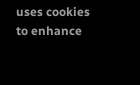uses cookies to enhance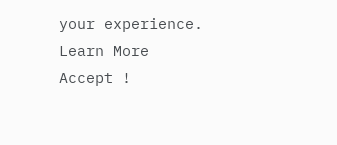your experience. Learn More
Accept !